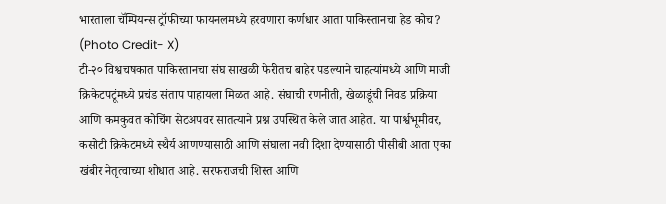भारताला चॅम्पियन्स ट्रॉफीच्या फायनलमध्ये हरवणारा कर्णधार आता पाकिस्तानचा हेड कोच? (Photo Credit- X)
टी-२० विश्वचषकात पाकिस्तानचा संघ साखळी फेरीतच बाहेर पडल्याने चाहत्यांमध्ये आणि माजी क्रिकेटपटूंमध्ये प्रचंड संताप पाहायला मिळत आहे. संघाची रणनीती, खेळाडूंची निवड प्रक्रिया आणि कमकुवत कोचिंग सेटअपवर सातत्याने प्रश्न उपस्थित केले जात आहेत. या पार्श्वभूमीवर, कसोटी क्रिकेटमध्ये स्थैर्य आणण्यासाठी आणि संघाला नवी दिशा देण्यासाठी पीसीबी आता एका खंबीर नेतृत्वाच्या शोधात आहे. सरफराजची शिस्त आणि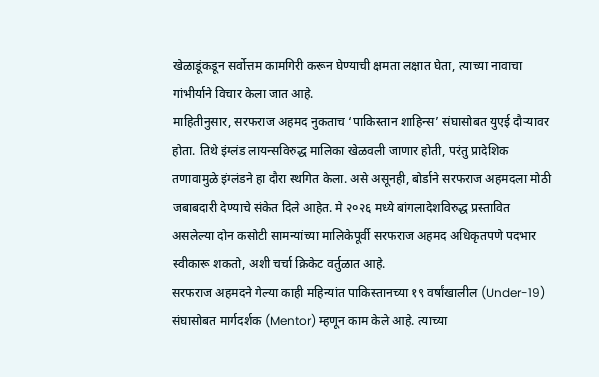खेळाडूंकडून सर्वोत्तम कामगिरी करून घेण्याची क्षमता लक्षात घेता, त्याच्या नावाचा गांभीर्याने विचार केला जात आहे.
माहितीनुसार, सरफराज अहमद नुकताच ‘पाकिस्तान शाहिन्स’ संघासोबत युएई दौऱ्यावर होता. तिथे इंग्लंड लायन्सविरुद्ध मालिका खेळवली जाणार होती, परंतु प्रादेशिक तणावामुळे इंग्लंडने हा दौरा स्थगित केला. असे असूनही, बोर्डाने सरफराज अहमदला मोठी जबाबदारी देण्याचे संकेत दिले आहेत. मे २०२६ मध्ये बांगलादेशविरुद्ध प्रस्तावित असलेल्या दोन कसोटी सामन्यांच्या मालिकेपूर्वी सरफराज अहमद अधिकृतपणे पदभार स्वीकारू शकतो, अशी चर्चा क्रिकेट वर्तुळात आहे.
सरफराज अहमदने गेल्या काही महिन्यांत पाकिस्तानच्या १९ वर्षांखालील (Under-19) संघासोबत मार्गदर्शक (Mentor) म्हणून काम केले आहे. त्याच्या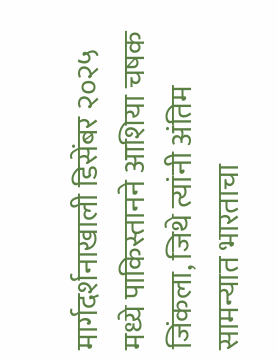मार्गदर्शनाखाली डिसेंबर २०२५ मध्ये पाकिस्तानने आशिया चषक जिंकला, जिथे त्यांनी अंतिम सामन्यात भारताचा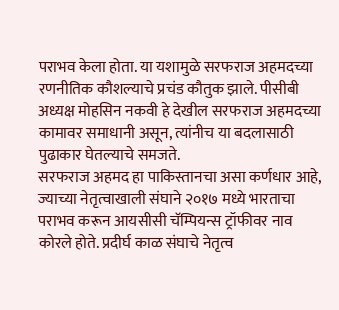पराभव केला होता. या यशामुळे सरफराज अहमदच्या रणनीतिक कौशल्याचे प्रचंड कौतुक झाले. पीसीबी अध्यक्ष मोहसिन नकवी हे देखील सरफराज अहमदच्या कामावर समाधानी असून, त्यांनीच या बदलासाठी पुढाकार घेतल्याचे समजते.
सरफराज अहमद हा पाकिस्तानचा असा कर्णधार आहे, ज्याच्या नेतृत्वाखाली संघाने २०१७ मध्ये भारताचा पराभव करून आयसीसी चॅम्पियन्स ट्रॉफीवर नाव कोरले होते. प्रदीर्घ काळ संघाचे नेतृत्व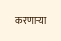करणाऱ्या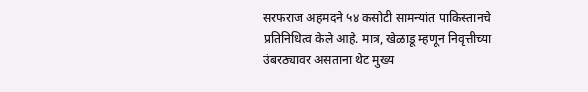सरफराज अहमदने ५४ कसोटी सामन्यांत पाकिस्तानचे प्रतिनिधित्व केले आहे. मात्र, खेळाडू म्हणून निवृत्तीच्या उंबरठ्यावर असताना थेट मुख्य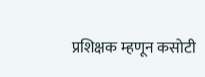प्रशिक्षक म्हणून कसोटी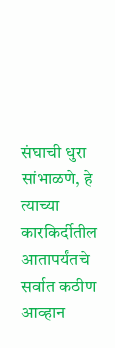संघाची धुरा सांभाळणे, हे त्याच्या कारकिर्दीतील आतापर्यंतचे सर्वात कठीण आव्हान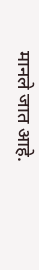मानले जात आहे.